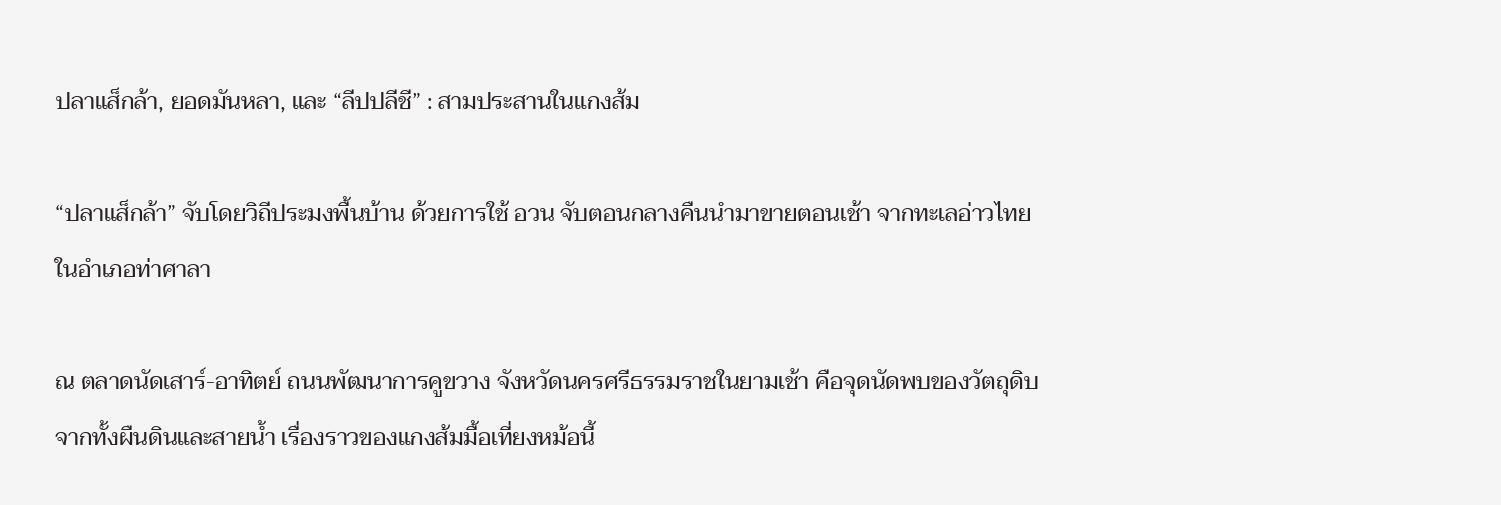ปลาแส็กล้า, ยอดมันหลา, และ “ลีปปลีชี” : สามประสานในแกงส้ม

“ปลาแส็กล้า” จับโดยวิถีประมงพื้นบ้าน ด้วยการใช้ อวน จับตอนกลางคืนนำมาขายตอนเช้า จากทะเลอ่าวไทยในอำเภอท่าศาลา

ณ ตลาดนัดเสาร์-อาทิตย์ ถนนพัฒนาการคูขวาง จังหวัดนครศรีธรรมราชในยามเช้า คือจุดนัดพบของวัตถุดิบจากทั้งผืนดินและสายน้ำ เรื่องราวของแกงส้มมื้อเที่ยงหม้อนี้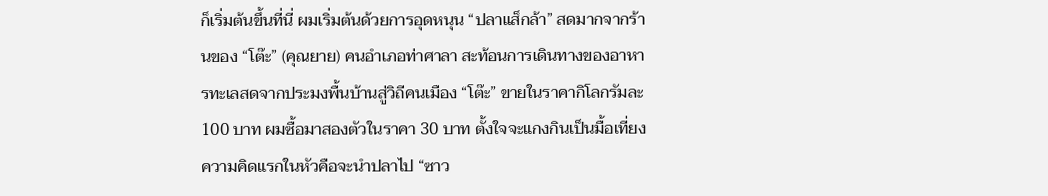ก็เริ่มต้นขึ้นที่นี่ ผมเริ่มต้นด้วยการอุดหนุน “ปลาแส็กล้า” สดมากจากร้านของ “โต๊ะ” (คุณยาย) คนอำเภอท่าศาลา สะท้อนการเดินทางของอาหารทะเลสดจากประมงพื้นบ้านสู่วิถีคนเมือง “โต๊ะ” ขายในราคากิโลกรัมละ 100 บาท ผมซื้อมาสองตัวในราคา 30 บาท ตั้งใจจะแกงกินเป็นมื้อเที่ยง ความคิดแรกในหัวคือจะนำปลาไป “ซาว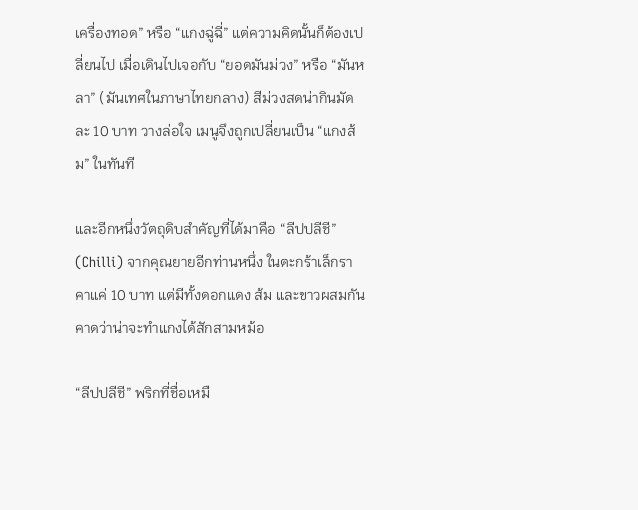เครื่องทอด” หรือ “แกงฉู่ฉี่” แต่ความคิดนั้นก็ต้องเปลี่ยนไป เมื่อเดินไปเจอกับ “ยอดมันม่วง” หรือ “มันหลา” (มันเทศในภาษาไทยกลาง) สีม่วงสดน่ากินมัดละ 10 บาท วางล่อใจ เมนูจึงถูกเปลี่ยนเป็น “แกงส้ม” ในทันที

และอีกหนึ่งวัตถุดิบสำคัญที่ได้มาคือ “ลีปปลีชี” (Chilli) จากคุณยายอีกท่านหนึ่ง ในตะกร้าเล็กราคาแค่ 10 บาท แต่มีทั้งดอกแดง ส้ม และขาวผสมกัน คาดว่าน่าจะทำแกงได้สักสามหม้อ

“ลีปปลีชี” พริกที่ชื่อเหมื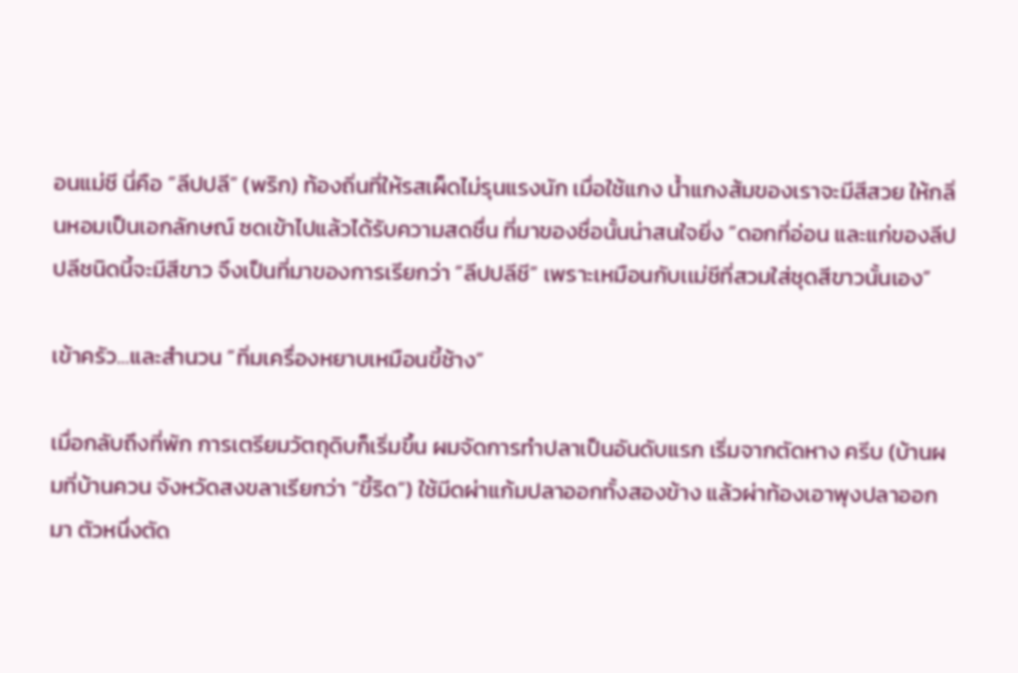อนแม่ชี นี่คือ “ลีปปลี” (พริก) ท้องถิ่นที่ให้รสเผ็ดไม่รุนแรงนัก เมื่อใช้แกง น้ำแกงส้มของเราจะมีสีสวย ให้กลิ่นหอมเป็นเอกลักษณ์ ซดเข้าไปแล้วได้รับความสดชื่น ที่มาของชื่อนั้นน่าสนใจยิ่ง “ดอกที่อ่อน และแก่ของลีปปลีชนิดนี้จะมีสีขาว จึงเป็นที่มาของการเรียกว่า “ลีปปลีชี” เพราะเหมือนกับเเม่ชีที่สวมใส่ชุดสีขาวนั้นเอง”

เข้าครัว…และสำนวน “ทิ่มเครื่องหยาบเหมือนขี้ช้าง”

เมื่อกลับถึงที่พัก การเตรียมวัตถุดิบก็เริ่มขึ้น ผมจัดการทำปลาเป็นอันดับแรก เริ่มจากตัดหาง ครีบ (บ้านผมที่บ้านควน จังหวัดสงขลาเรียกว่า “ขี้ริด“) ใช้มีดผ่าแก้มปลาออกทั้งสองข้าง แล้วผ่าท้องเอาพุงปลาออกมา ตัวหนึ่งตัด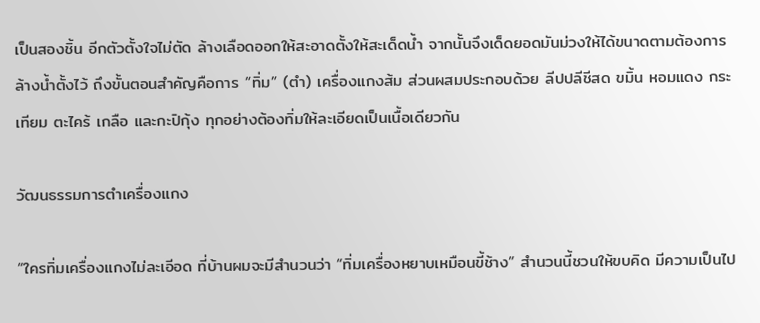เป็นสองชิ้น อีกตัวตั้งใจไม่ตัด ล้างเลือดออกให้สะอาดตั้งให้สะเด็ดน้ำ จากนั้นจึงเด็ดยอดมันม่วงให้ได้ขนาดตามต้องการ ล้างน้ำตั้งไว้ ถึงขั้นตอนสำคัญคือการ “ทิ่ม” (ตำ) เครื่องแกงส้ม ส่วนผสมประกอบด้วย ลีปปลีชีสด ขมิ้น หอมแดง กระเทียม ตะไคร้ เกลือ และกะปิกุ้ง ทุกอย่างต้องทิ่มให้ละเอียดเป็นเนื้อเดียวกัน

วัฒนธรรมการตำเครื่องแกง

“ใครทิ่มเครื่องแกงไม่ละเอีอด ที่บ้านผมจะมีสำนวนว่า “ทิ่มเครื่องหยาบเหมือนขี้ช้าง” สำนวนนี้ชวนให้ขบคิด มีความเป็นไป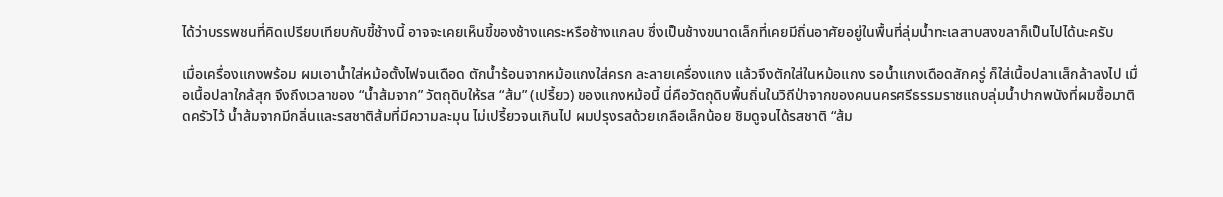ได้ว่าบรรพชนที่คิดเปรียบเทียบกับขี้ช้างนี้ อาจจะเคยเห็นขี้ของช้างแคระหรือช้างแกลบ ซึ่งเป็นช้างขนาดเล็กที่เคยมีถิ่นอาศัยอยู่ในพื้นที่ลุ่มน้ำทะเลสาบสงขลาก็เป็นไปได้นะครับ

เมื่อเครื่องแกงพร้อม ผมเอาน้ำใส่หม้อตั้งไฟจนเดือด ตักน้ำร้อนจากหม้อแกงใส่ครก ละลายเครื่องแกง แล้วจึงตักใส่ในหม้อแกง รอน้ำแกงเดือดสักครู่ ก็ใส่เนื้อปลาเเส็กล้าลงไป เมื่อเนื้อปลาใกล้สุก จึงถึงเวลาของ “น้ำส้มจาก” วัตถุดิบให้รส “ส้ม” (เปรี้ยว) ของแกงหม้อนี้ นี่คือวัตถุดิบพื้นถิ่นในวิถีป่าจากของคนนครศรีธรรมราชแถบลุ่มน้ำปากพนังที่ผมซื้อมาติดครัวไว้ น้ำส้มจากมีกลิ่นและรสชาติส้มที่มีความละมุน ไม่เปรี้ยวจนเกินไป ผมปรุงรสด้วยเกลือเล็กน้อย ชิมดูจนได้รสชาติ “ส้ม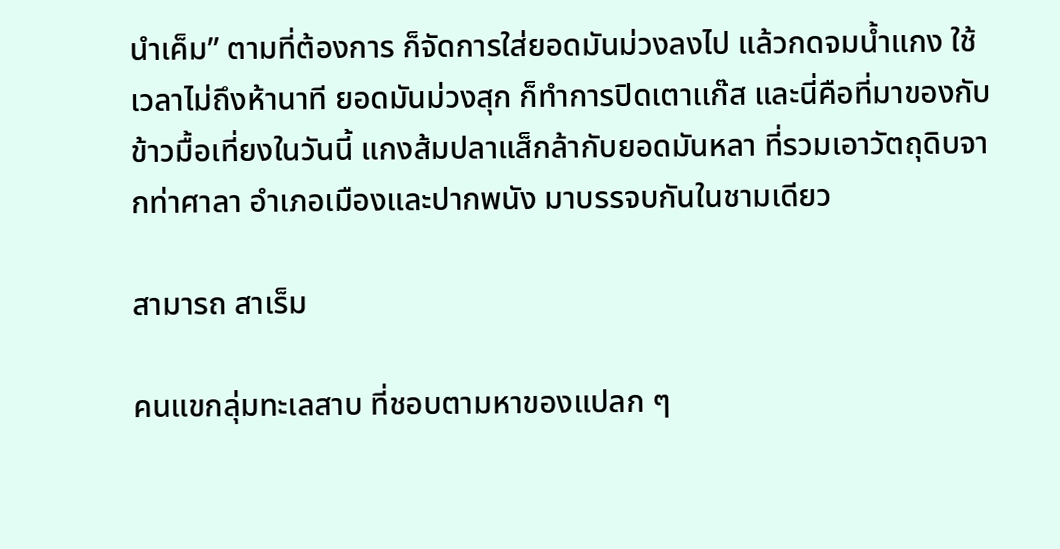นำเค็ม” ตามที่ต้องการ ก็จัดการใส่ยอดมันม่วงลงไป แล้วกดจมน้ำแกง ใช้เวลาไม่ถึงห้านาที ยอดมันม่วงสุก ก็ทำการปิดเตาเเก๊ส และนี่คือที่มาของกับข้าวมื้อเที่ยงในวันนี้ แกงส้มปลาแส็กล้ากับยอดมันหลา ที่รวมเอาวัตถุดิบจากท่าศาลา อำเภอเมืองและปากพนัง มาบรรจบกันในชามเดียว

สามารถ สาเร็ม

คนแขกลุ่มทะเลสาบ ที่ชอบตามหาของแปลก ๆ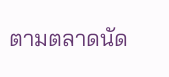ตามตลาดนัด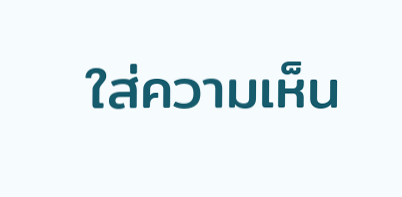ใส่ความเห็น